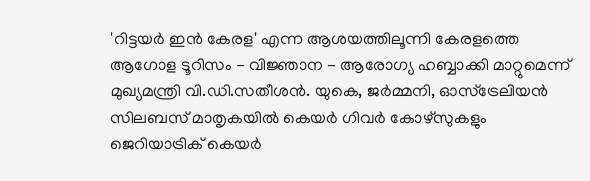'റിട്ടയർ ഇൻ കേരള' എന്ന ആശയത്തിലൂന്നി കേരളത്തെ ആഗോള ടൂറിസം - വിജ്ഞാന - ആരോഗ്യ ഹബ്ബാക്കി മാറ്റുമെന്ന് മുഖ്യമന്ത്രി വി.ഡി.സതീശൻ. യുകെ, ജർമ്മനി, ഓസ്ട്രേലിയൻ സിലബസ് മാതൃകയിൽ കെയർ ഗിവർ കോഴ്സുകളും ജെറിയാട്രിക് കെയർ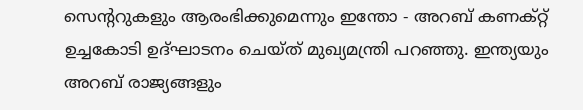സെന്ററുകളും ആരംഭിക്കുമെന്നും ഇന്തോ - അറബ് കണക്റ്റ് ഉച്ചകോടി ഉദ്ഘാടനം ചെയ്ത് മുഖ്യമന്ത്രി പറഞ്ഞു. ഇന്ത്യയും അറബ് രാജ്യങ്ങളും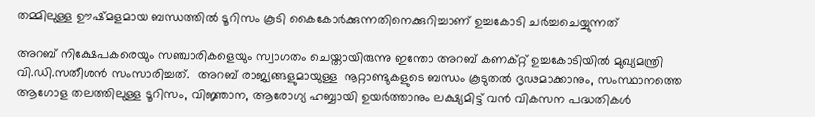തമ്മിലുള്ള ഊഷ്മളമായ ബന്ധത്തിൽ ടൂറിസം കൂടി കൈകോർക്കുന്നതിനെക്കുറിച്ചാണ് ഉച്ചകോടി ചർച്ചചെയ്യുന്നത്

അറബ് നിക്ഷേപകരെയും സഞ്ചാരികളെയും സ്വാഗതം ചെയ്തായിരുന്നു ഇന്തോ അറബ് കണക്റ്റ് ഉച്ചകോടിയിൽ മുഖ്യമന്ത്രി വി.ഡി.സതീശൻ സംസാരിച്ചത്.  അറബ് രാജ്യങ്ങളുമായുള്ള  നൂറ്റാണ്ടുകളുടെ ബന്ധം കൂടുതൽ ദൃഢമാക്കാനും, സംസ്ഥാനത്തെ ആഗോള തലത്തിലുള്ള ടൂറിസം, വിജ്ഞാന, ആരോഗ്യ ഹബ്ബായി ഉയർത്താനും ലക്ഷ്യമിട്ട് വൻ വികസന പദ്ധതികൾ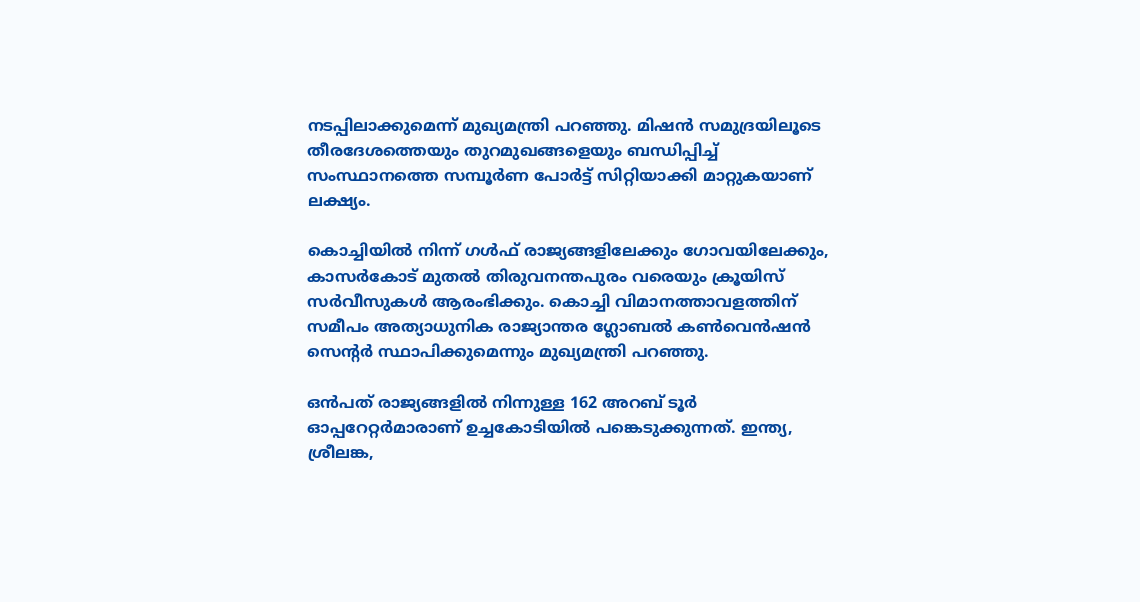നടപ്പിലാക്കുമെന്ന് മുഖ്യമന്ത്രി പറഞ്ഞു. മിഷൻ സമുദ്രയിലൂടെ തീരദേശത്തെയും തുറമുഖങ്ങളെയും ബന്ധിപ്പിച്ച് സംസ്ഥാനത്തെ സമ്പൂർണ പോർട്ട് സിറ്റിയാക്കി മാറ്റുകയാണ് ലക്ഷ്യം.

കൊച്ചിയിൽ നിന്ന് ഗൾഫ് രാജ്യങ്ങളിലേക്കും ഗോവയിലേക്കും, കാസർകോട് മുതൽ തിരുവനന്തപുരം വരെയും ക്രൂയിസ് സർവീസുകൾ ആരംഭിക്കും. കൊച്ചി വിമാനത്താവളത്തിന് സമീപം അത്യാധുനിക രാജ്യാന്തര ഗ്ലോബൽ കൺവെൻഷൻ സെന്റർ സ്ഥാപിക്കുമെന്നും മുഖ്യമന്ത്രി പറഞ്ഞു.

ഒൻപത് രാജ്യങ്ങളിൽ നിന്നുള്ള 162 അറബ് ടൂർ ഓപ്പറേറ്റർമാരാണ് ഉച്ചകോടിയിൽ പങ്കെടുക്കുന്നത്. ഇന്ത്യ, ശ്രീലങ്ക,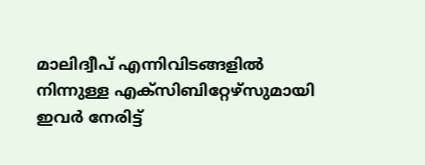മാലിദ്വീപ് എന്നിവിടങ്ങളിൽ നിന്നുള്ള എക്‌സിബിറ്റേഴ്‌സുമായി ഇവർ നേരിട്ട്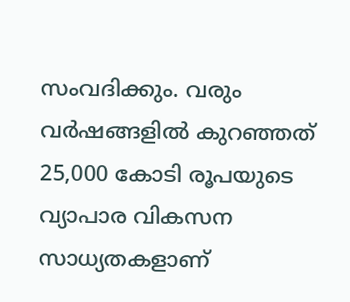സംവദിക്കും. വരും വർഷങ്ങളിൽ കുറഞ്ഞത് 25,000 കോടി രൂപയുടെ വ്യാപാര വികസന സാധ്യതകളാണ്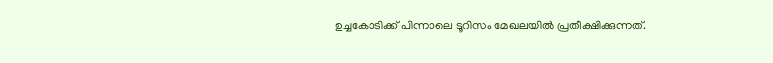ഉച്ചകോടിക്ക് പിന്നാലെ ടൂറിസം മേഖലയിൽ പ്രതീക്ഷിക്കുന്നത്.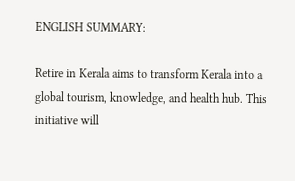ENGLISH SUMMARY:

Retire in Kerala aims to transform Kerala into a global tourism, knowledge, and health hub. This initiative will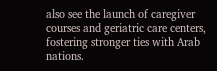also see the launch of caregiver courses and geriatric care centers, fostering stronger ties with Arab nations.